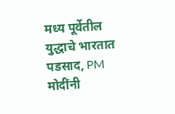मध्य पूर्वेतील युद्धाचे भारतात पडसाद, PM मोदींनी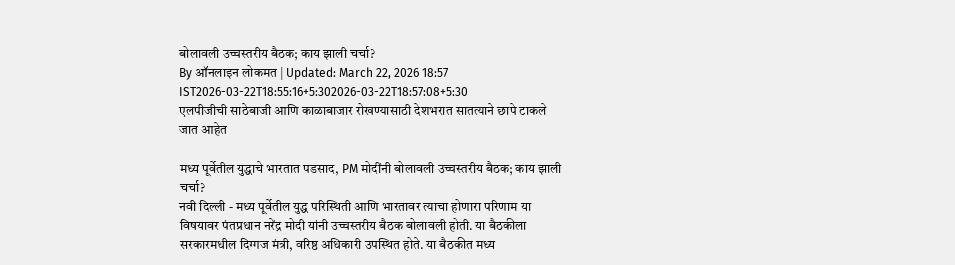बोलावली उच्चस्तरीय बैठक; काय झाली चर्चा?
By ऑनलाइन लोकमत | Updated: March 22, 2026 18:57 IST2026-03-22T18:55:16+5:302026-03-22T18:57:08+5:30
एलपीजीची साठेबाजी आणि काळाबाजार रोखण्यासाठी देशभरात सातत्याने छापे टाकले जात आहेत

मध्य पूर्वेतील युद्धाचे भारतात पडसाद, PM मोदींनी बोलावली उच्चस्तरीय बैठक; काय झाली चर्चा?
नवी दिल्ली - मध्य पूर्वेतील युद्ध परिस्थिती आणि भारतावर त्याचा होणारा परिणाम या विषयावर पंतप्रधान नरेंद्र मोदी यांनी उच्चस्तरीय बैठक बोलावली होती. या बैठकीला सरकारमधील दिग्गज मंत्री, वरिष्ठ अधिकारी उपस्थित होते. या बैठकीत मध्य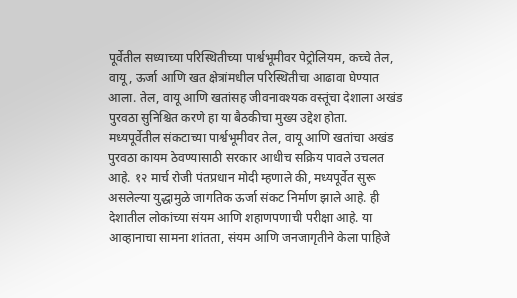पूर्वेतील सध्याच्या परिस्थितीच्या पार्श्वभूमीवर पेट्रोलियम, कच्चे तेल, वायू, ऊर्जा आणि खत क्षेत्रांमधील परिस्थितीचा आढावा घेण्यात आला. तेल, वायू आणि खतांसह जीवनावश्यक वस्तूंचा देशाला अखंड पुरवठा सुनिश्चित करणे हा या बैठकीचा मुख्य उद्देश होता.
मध्यपूर्वेतील संकटाच्या पार्श्वभूमीवर तेल, वायू आणि खतांचा अखंड पुरवठा कायम ठेवण्यासाठी सरकार आधीच सक्रिय पावले उचलत आहे. १२ मार्च रोजी पंतप्रधान मोदी म्हणाले की, मध्यपूर्वेत सुरू असलेल्या युद्धामुळे जागतिक ऊर्जा संकट निर्माण झाले आहे. ही देशातील लोकांच्या संयम आणि शहाणपणाची परीक्षा आहे. या आव्हानाचा सामना शांतता, संयम आणि जनजागृतीने केला पाहिजे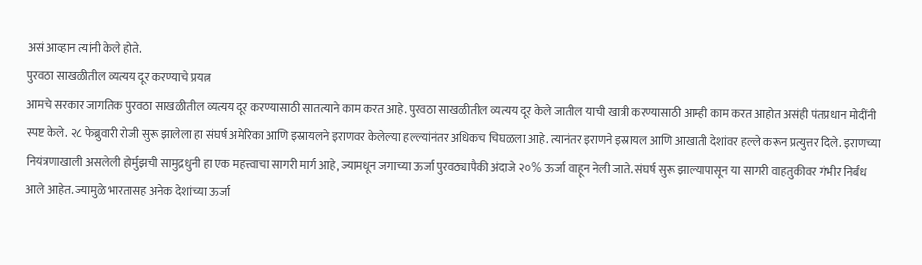असं आव्हान त्यांनी केले होते.
पुरवठा साखळीतील व्यत्यय दूर करण्याचे प्रयत्न
आमचे सरकार जागतिक पुरवठा साखळीतील व्यत्यय दूर करण्यासाठी सातत्याने काम करत आहे. पुरवठा साखळीतील व्यत्यय दूर केले जातील याची खात्री करण्यासाठी आम्ही काम करत आहोत असंही पंतप्रधान मोदींनी स्पष्ट केले. २८ फेब्रुवारी रोजी सुरू झालेला हा संघर्ष अमेरिका आणि इस्रायलने इराणवर केलेल्या हल्ल्यांनंतर अधिकच चिघळला आहे. त्यानंतर इराणने इस्रायल आणि आखाती देशांवर हल्ले करून प्रत्युत्तर दिले. इराणच्या नियंत्रणाखाली असलेली होर्मुझची सामुद्रधुनी हा एक महत्त्वाचा सागरी मार्ग आहे, ज्यामधून जगाच्या ऊर्जा पुरवठ्यापैकी अंदाजे २०% ऊर्जा वाहून नेली जाते. संघर्ष सुरू झाल्यापासून या सागरी वाहतुकीवर गंभीर निर्बंध आले आहेत. ज्यामुळे भारतासह अनेक देशांच्या ऊर्जा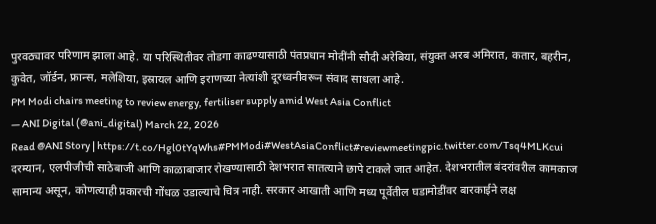पुरवठ्यावर परिणाम झाला आहे. या परिस्थितीवर तोडगा काढण्यासाठी पंतप्रधान मोदींनी सौदी अरेबिया, संयुक्त अरब अमिरात, कतार, बहरीन, कुवेत, जॉर्डन, फ्रान्स, मलेशिया, इस्रायल आणि इराणच्या नेत्यांशी दूरध्वनीवरून संवाद साधला आहे.
PM Modi chairs meeting to review energy, fertiliser supply amid West Asia Conflict
— ANI Digital (@ani_digital) March 22, 2026
Read @ANI Story | https://t.co/Hgl0tYqWhs#PMModi#WestAsiaConflict#reviewmeetingpic.twitter.com/Tsq4MLKcui
दरम्यान, एलपीजीची साठेबाजी आणि काळाबाजार रोखण्यासाठी देशभरात सातत्याने छापे टाकले जात आहेत. देशभरातील बंदरांवरील कामकाज सामान्य असून, कोणत्याही प्रकारची गोंधळ उडाल्याचे चित्र नाही. सरकार आखाती आणि मध्य पूर्वेतील घडामोडींवर बारकाईने लक्ष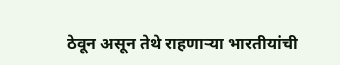ठेवून असून तेथे राहणाऱ्या भारतीयांची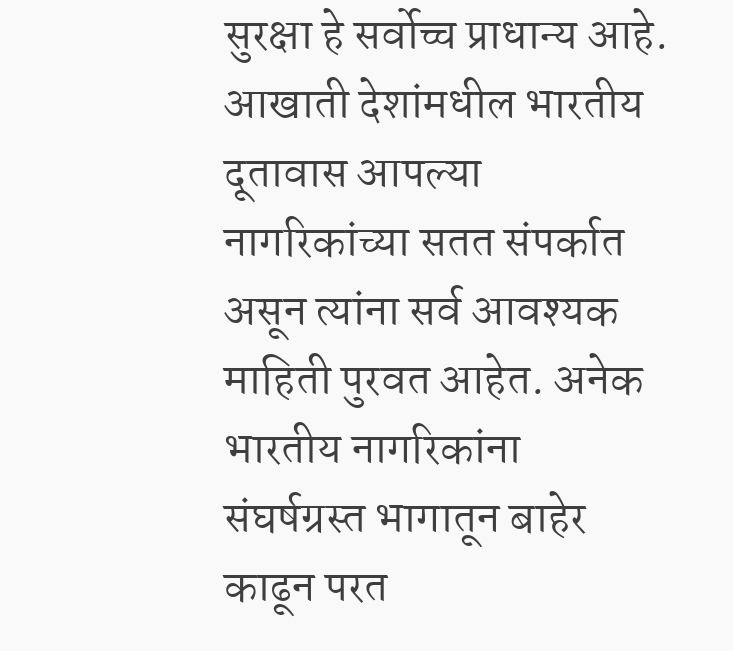सुरक्षा हे सर्वोच्च प्राधान्य आहे. आखाती देशांमधील भारतीय दूतावास आपल्या नागरिकांच्या सतत संपर्कात असून त्यांना सर्व आवश्यक माहिती पुरवत आहेत. अनेक भारतीय नागरिकांना संघर्षग्रस्त भागातून बाहेर काढून परत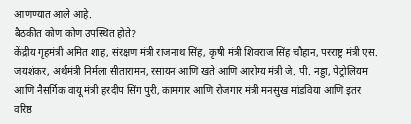आणण्यात आले आहे.
बैठकीत कोण कोण उपस्थित होते?
केंद्रीय गृहमंत्री अमित शाह, संरक्षण मंत्री राजनाथ सिंह, कृषी मंत्री शिवराज सिंह चौहान, परराष्ट्र मंत्री एस. जयशंकर, अर्थमंत्री निर्मला सीतारामन, रसायन आणि खते आणि आरोग्य मंत्री जे. पी. नड्डा, पेट्रोलियम आणि नैसर्गिक वायू मंत्री हरदीप सिंग पुरी, कामगार आणि रोजगार मंत्री मनसुख मांडविया आणि इतर वरिष्ठ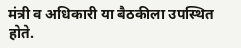मंत्री व अधिकारी या बैठकीला उपस्थित होते.